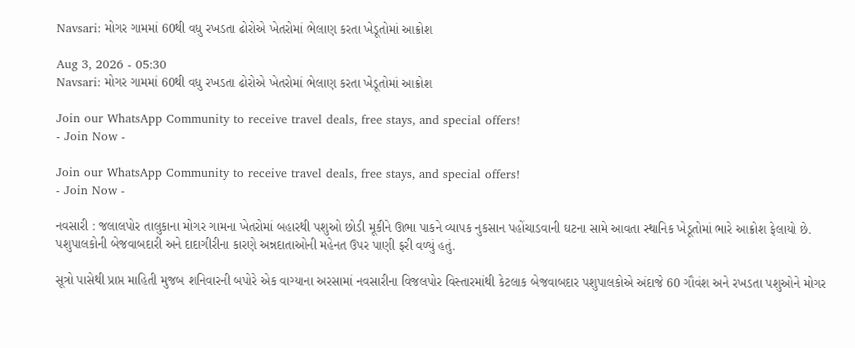Navsari: મોગર ગામમાં 60થી વધુ રખડતા ઢોરોએ ખેતરોમાં ભેલાણ કરતા ખેડૂતોમાં આક્રોશ

Aug 3, 2026 - 05:30
Navsari: મોગર ગામમાં 60થી વધુ રખડતા ઢોરોએ ખેતરોમાં ભેલાણ કરતા ખેડૂતોમાં આક્રોશ

Join our WhatsApp Community to receive travel deals, free stays, and special offers!
- Join Now -

Join our WhatsApp Community to receive travel deals, free stays, and special offers!
- Join Now -

નવસારી : જલાલપોર તાલુકાના મોગર ગામના ખેતરોમાં બહારથી પશુઓ છોડી મૂકીને ઊભા પાકને વ્યાપક નુકસાન પહોંચાડવાની ઘટના સામે આવતા સ્થાનિક ખેડૂતોમાં ભારે આક્રોશ ફેલાયો છે. પશુપાલકોની બેજવાબદારી અને દાદાગીરીના કારણે અન્નદાતાઓની મહેનત ઉપર પાણી ફરી વળ્યું હતું.

સૂત્રો પાસેથી પ્રાપ્ત માહિતી મુજબ શનિવારની બપોરે એક વાગ્યાના અરસામાં નવસારીના વિજલપોર વિસ્તારમાંથી કેટલાક બેજવાબદાર પશુપાલકોએ અંદાજે 60 ગૌવંશ અને રખડતા પશુઓને મોગર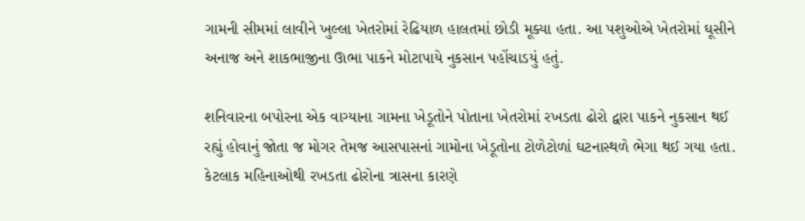ગામની સીમમાં લાવીને ખુલ્લા ખેતરોમાં રેઢિયાળ હાલતમાં છોડી મૂક્યા હતા. આ પશુઓએ ખેતરોમાં ઘૂસીને અનાજ અને શાકભાજીના ઊભા પાકને મોટાપાયે નુકસાન પહોંચાડયું હતું.

શનિવારના બપોરના એક વાગ્યાના ગામના ખેડૂતોને પોતાના ખેતરોમાં રખડતા ઢોરો દ્વારા પાકને નુકસાન થઈ રહ્યું હોવાનું જોતા જ મોગર તેમજ આસપાસનાં ગામોના ખેડૂતોના ટોળેટોળાં ઘટનાસ્થળે ભેગા થઈ ગયા હતા. કેટલાક મહિનાઓથી રખડતા ઢોરોના ત્રાસના કારણે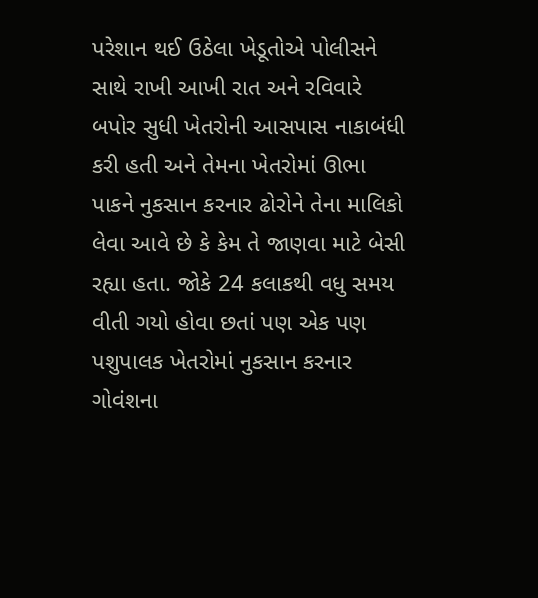પરેશાન થઈ ઉઠેલા ખેડૂતોએ પોલીસને સાથે રાખી આખી રાત અને રવિવારે બપોર સુધી ખેતરોની આસપાસ નાકાબંધી કરી હતી અને તેમના ખેતરોમાં ઊભા પાકને નુકસાન કરનાર ઢોરોને તેના માલિકો લેવા આવે છે કે કેમ તે જાણવા માટે બેસી રહ્યા હતા. જોકે 24 કલાકથી વધુ સમય વીતી ગયો હોવા છતાં પણ એક પણ પશુપાલક ખેતરોમાં નુકસાન કરનાર ગોવંશના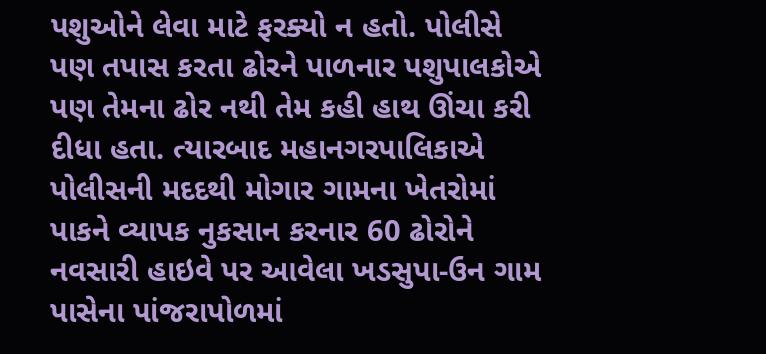પશુઓને લેવા માટે ફરક્યો ન હતો. પોલીસે પણ તપાસ કરતા ઢોરને પાળનાર પશુપાલકોએ પણ તેમના ઢોર નથી તેમ કહી હાથ ઊંચા કરી દીધા હતા. ત્યારબાદ મહાનગરપાલિકાએ પોલીસની મદદથી મોગાર ગામના ખેતરોમાં પાકને વ્યાપક નુકસાન કરનાર 60 ઢોરોને નવસારી હાઇવે પર આવેલા ખડસુપા-ઉન ગામ પાસેના પાંજરાપોળમાં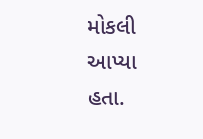મોકલી આપ્યા હતા.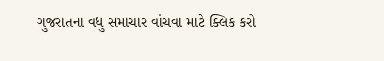ગુજરાતના વધુ સમાચાર વાંચવા માટે ક્લિક કરો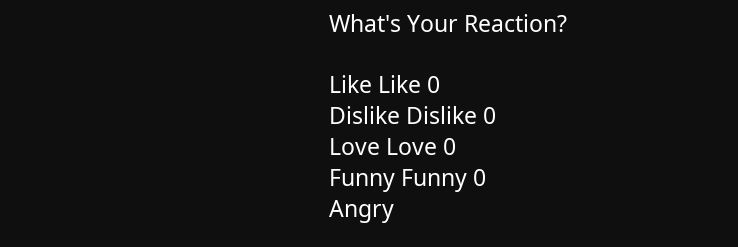What's Your Reaction?

Like Like 0
Dislike Dislike 0
Love Love 0
Funny Funny 0
Angry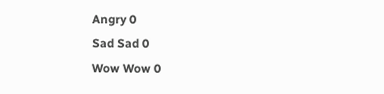Angry 0
Sad Sad 0
Wow Wow 0